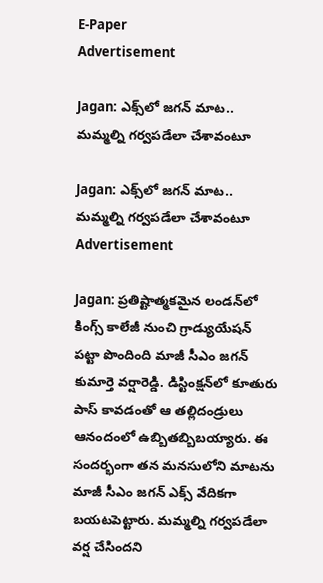E-Paper
Advertisement

Jagan: ఎక్స్‌లో జగన్ మాట.. మమ్మల్ని గర్వపడేలా చేశావంటూ

Jagan: ఎక్స్‌లో జగన్ మాట.. మమ్మల్ని గర్వపడేలా చేశావంటూ
Advertisement

Jagan: ప్రతిష్టాత్మకమైన లండన్‌లో కింగ్స్ కాలేజీ నుంచి గ్రాడ్యుయేషన్ పట్టా పొందింది మాజీ సీఎం జగన్ కుమార్తె వర్షారెడ్డి. డిస్టింక్షన్‌లో కూతురు పాస్ కావడంతో ఆ తల్లిదండ్రులు ఆనందంలో ఉబ్బితబ్బిబయ్యారు. ఈ సందర్భంగా తన మనసులోని మాటను మాజీ సీఎం జగన్ ఎక్స్ వేదికగా బయటపెట్టారు. మమ్మల్ని గర్వపడేలా వర్ష చేసిందని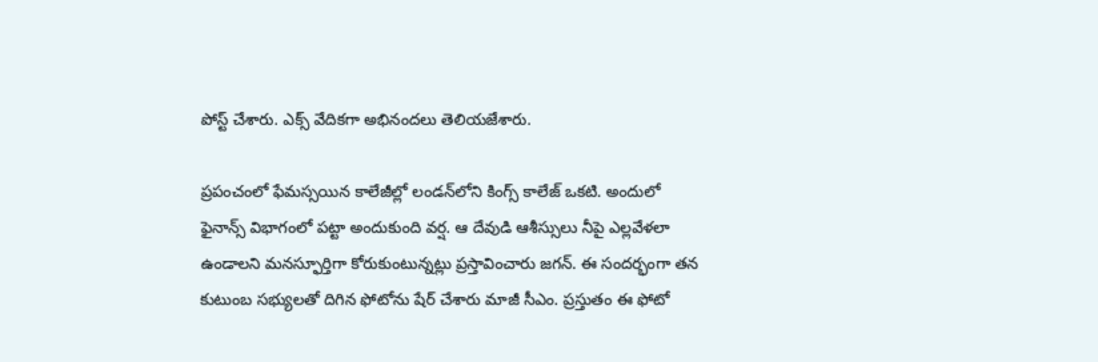పోస్ట్ చేశారు. ఎక్స్ వేదికగా అభినందలు తెలియజేశారు.

ప్రపంచంలో ఫేమస్సయిన కాలేజీల్లో లండన్‌లోని కింగ్స్ కాలేజ్ ఒకటి. అందులో ఫైనాన్స్ విభాగంలో పట్టా అందుకుంది వర్ష. ఆ దేవుడి ఆశీస్సులు నీపై ఎల్లవేళలా ఉండాలని మనస్ఫూర్తిగా కోరుకుంటున్నట్లు ప్రస్తావించారు జగన్. ఈ సందర్భంగా తన కుటుంబ సభ్యులతో దిగిన ఫోటోను షేర్ చేశారు మాజీ సీఎం. ప్రస్తుతం ఈ ఫోటో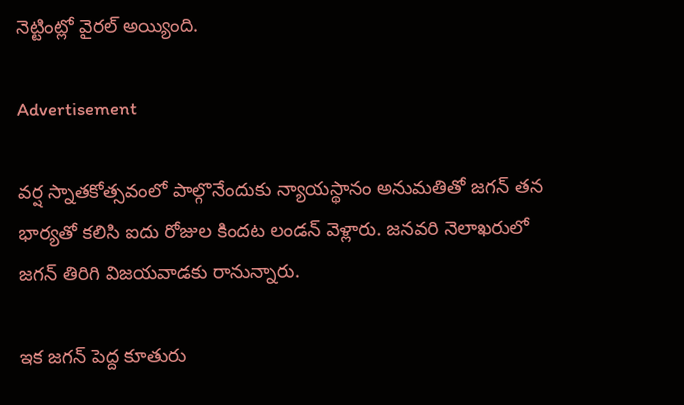నెట్టింట్లో వైరల్ అయ్యింది.

Advertisement

వర్ష స్నాతకోత్సవంలో పాల్గొనేందుకు న్యాయస్థానం అనుమతితో జగన్‌ తన భార్యతో కలిసి ఐదు రోజుల కిందట లండన్‌ వెళ్లారు. జనవరి నెలాఖరులో జగన్ తిరిగి విజయవాడకు రానున్నారు.

ఇక జగన్ పెద్ద కూతురు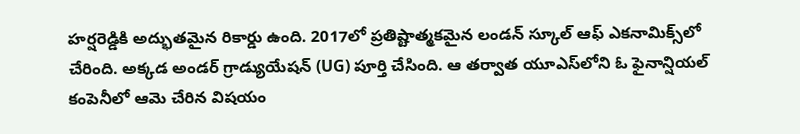హర్ష‌రెడ్డికి అద్భుతమైన రికార్డు ఉంది. 2017లో ప్రతిష్టాత్మకమైన లండన్ స్కూల్ ఆఫ్ ఎకనామిక్స్‌లో చేరింది. అక్కడ అండర్ గ్రాడ్యుయేషన్ (UG) పూర్తి చేసింది. ఆ తర్వాత యూఎస్‌లోని ఓ ఫైనాన్షియల్ కంపెనీలో ఆమె చేరిన విషయం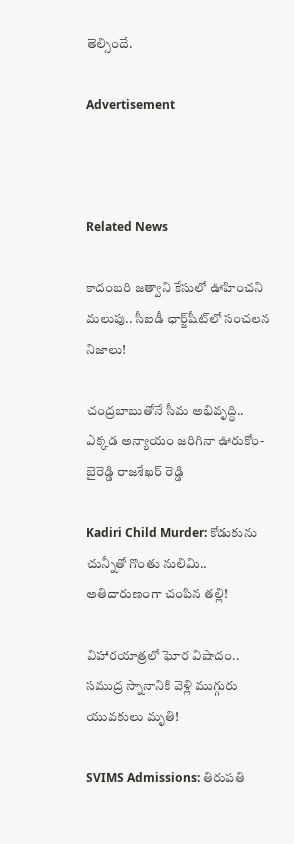తెల్సిందే.

Advertisement



Related News

కాదంబరి జత్వాని కేసులో ఊహించని మలుపు.. సీఐడీ ఛార్జ్‌షీట్‌లో సంచలన నిజాలు!

చంద్రబాబుతోనే సీమ అభివృద్ధి.. ఎక్కడ అన్యాయం జరిగినా ఊరుకోం- బైరెడ్డి రాజశేఖర్ రెడ్డి

Kadiri Child Murder: కోడుకును చున్నీతో గొంతు నులిమి.. అతిదారుణంగా చంపిన తల్లి!

విహారయాత్రలో ఘోర విషాదం.. సముద్ర స్నానానికి వెళ్లి ముగ్గురు యువకులు మృతి!

SVIMS Admissions: తిరుపతి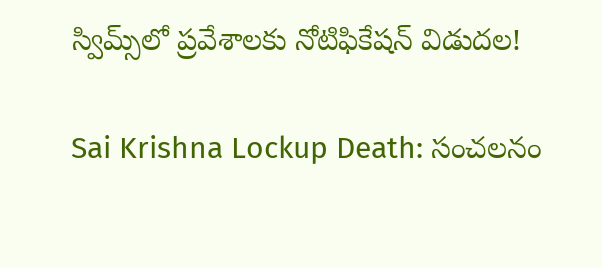స్విమ్స్‌లో ప్రవేశాలకు నోటిఫికేషన్ విడుదల!

Sai Krishna Lockup Death: సంచలనం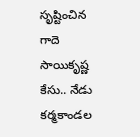సృష్టించిన గాదె సాయికృష్ణ కేసు.. నేడు కర్మకాండల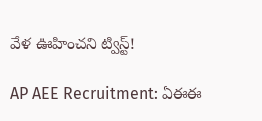వేళ ఊహించని ట్విస్ట్!

AP AEE Recruitment: ఏఈఈ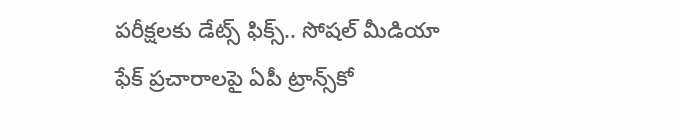పరీక్షలకు డేట్స్ ఫిక్స్.. సోషల్ మీడియా ఫేక్ ప్రచారాలపై ఏపీ ట్రాన్స్‌కో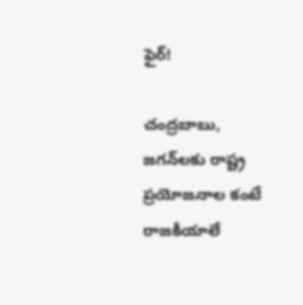ఫైర్!

చంద్రబాబు, జగన్‌లకు రాష్ట్ర ప్రయోజనాల కంటే రాజకీయాలే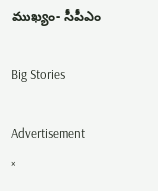ముఖ్యం- సీపీఎం

Big Stories

Advertisement
×